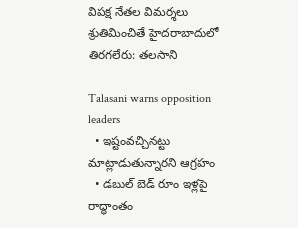విపక్ష నేతల విమర్శలు శ్రుతిమించితే హైదరాబాదులో తిరగలేరు: తలసాని

Talasani warns opposition leaders
  • ఇష్టంవచ్చినట్టు మాట్లాడుతున్నారని ఆగ్రహం
  • డబుల్ బెడ్ రూం ఇళ్లపై రాద్ధాంతం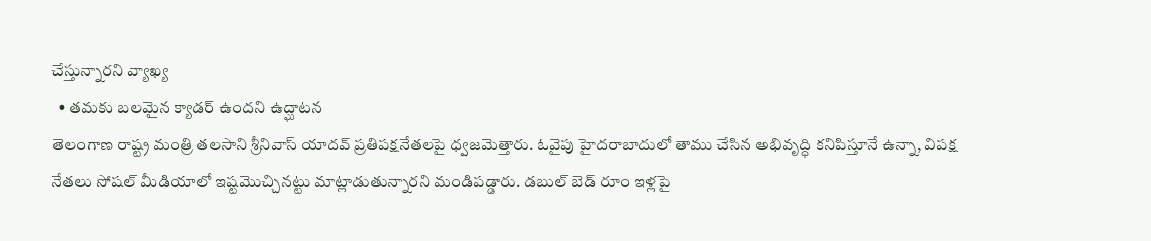చేస్తున్నారని వ్యాఖ్య
  • తమకు బలమైన క్యాడర్ ఉందని ఉద్ఘాటన
తెలంగాణ రాష్ట్ర మంత్రి తలసాని శ్రీనివాస్ యాదవ్ ప్రతిపక్షనేతలపై ధ్వజమెత్తారు. ఓవైపు హైదరాబాదులో తాము చేసిన అభివృద్ధి కనిపిస్తూనే ఉన్నా, విపక్ష నేతలు సోషల్ మీడియాలో ఇష్టమొచ్చినట్టు మాట్లాడుతున్నారని మండిపడ్డారు. డబుల్ బెడ్ రూం ఇళ్లపై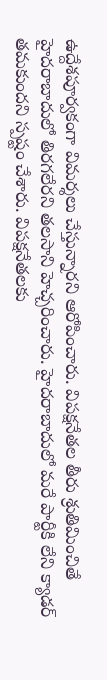ఉద్దేశపూర్వకంగా విమర్శలు చేస్తున్నారని ఆరోపించారు. విపక్షనేతల తీరు శ్రుతిమించితే హైదరాబాదులో తిరగలేరని తలసాని హెచ్చరించారు. హైదరాబాదులో మరే పార్టీకి లేని క్యాడర్ తమకుందని స్పష్టం చేశారు. విపక్షనేతలకు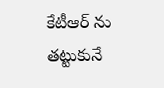కేటీఆర్ ను తట్టుకునే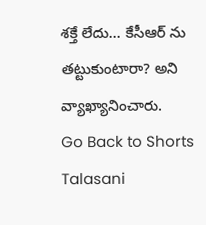శక్తే లేదు... కేసీఆర్ ను తట్టుకుంటారా? అని వ్యాఖ్యానించారు.
Go Back to Shorts
Talasani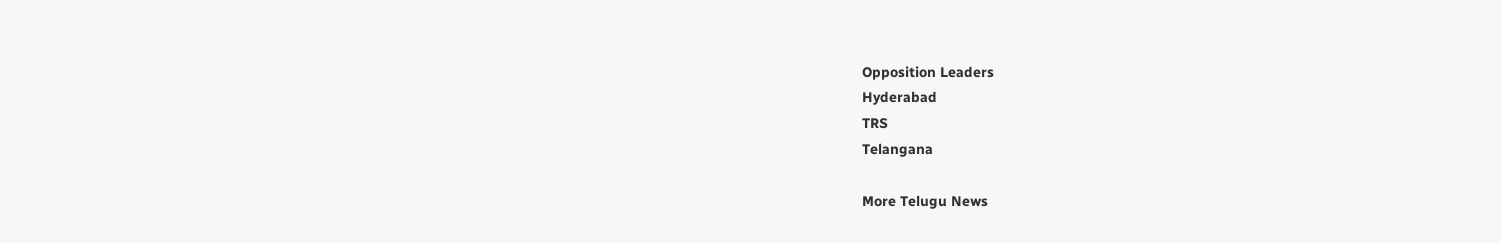Opposition Leaders
Hyderabad
TRS
Telangana

More Telugu News